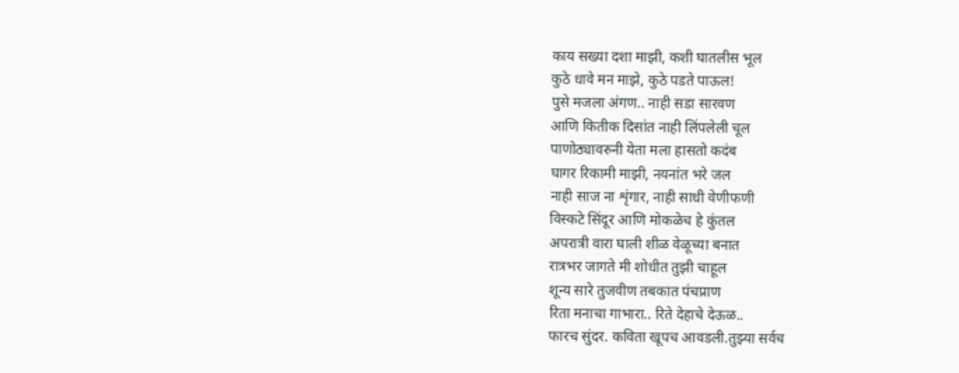काय सख्या दशा माझी, कशी घातलीस भूल
कुठे धावे मन माझे, कुठे पडते पाऊल!
पुसे मजला अंगण.. नाही सडा सारवण
आणि कितीक दिसांत नाही लिंपलेली चूल
पाणोठ्यावरुनी येता मला हासतो कदंब
घागर रिकामी माझी, नयनांत भरे जल
नाही साज ना शृंगार, नाही साधी वेणीफणी
विस्कटे सिंदूर आणि मोकळेच हे कुंतल
अपरात्री वारा घाली शीळ वेळूच्या बनात
रात्रभर जागते मी शोधीत तुझी चाहूल
शून्य सारे तुजवीण तबकात पंचप्राण
रिता मनाचा गाभारा.. रिते देहाचे देऊळ..
फारच सुंदर. कविता खूपच आवडली.तुझ्या सर्वच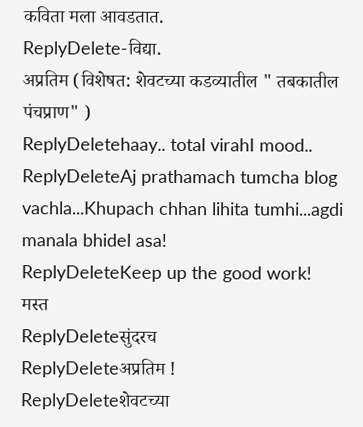कविता मला आवडतात.
ReplyDelete-विद्या.
अप्रतिम (विशेषत: शेवटच्या कडव्यातील " तबकातील पंचप्राण" )
ReplyDeletehaay.. total virahI mood..
ReplyDeleteAj prathamach tumcha blog vachla...Khupach chhan lihita tumhi...agdi manala bhidel asa!
ReplyDeleteKeep up the good work!
मस्त
ReplyDeleteसुंदरच
ReplyDeleteअप्रतिम !
ReplyDeleteशेवटच्या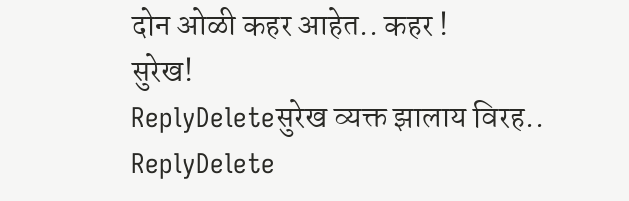दोन ओळी कहर आहेत.. कहर !
सुरेख!
ReplyDeleteसुरेख व्यक्त झालाय विरह..
ReplyDelete